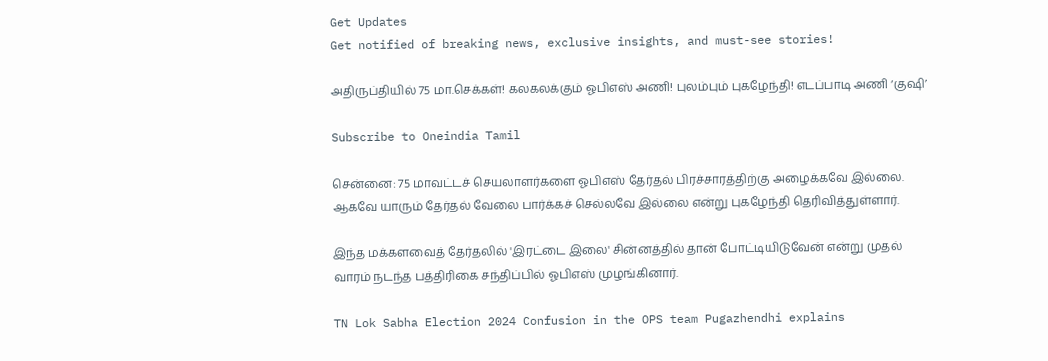Get Updates
Get notified of breaking news, exclusive insights, and must-see stories!

அதிருப்தியில் 75 மா.செக்கள்! கலகலக்கும் ஓபிஎஸ் அணி! புலம்பும் புகழேந்தி! எடப்பாடி அணி ‘குஷி’

Subscribe to Oneindia Tamil

சென்னை: 75 மாவட்டச் செயலாளர்களை ஓபிஎஸ் தேர்தல் பிரச்சாரத்திற்கு அழைக்கவே இல்லை. ஆகவே யாரும் தேர்தல் வேலை பார்க்கச் செல்லவே இல்லை என்று புகழேந்தி தெரிவித்துள்ளார்.

இந்த மக்களவைத் தேர்தலில் 'இரட்டை இலை' சின்னத்தில் தான் போட்டியிடுவேன் என்று முதல் வாரம் நடந்த பத்திரிகை சந்திப்பில் ஓபிஎஸ் முழங்கினார்.

TN Lok Sabha Election 2024 Confusion in the OPS team Pugazhendhi explains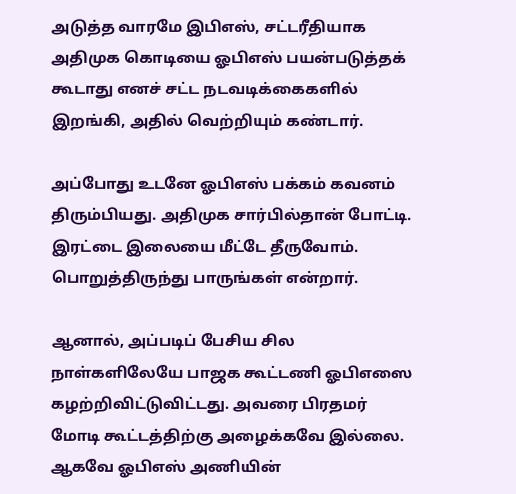அடுத்த வாரமே இபிஎஸ், சட்டரீதியாக அதிமுக கொடியை ஓபிஎஸ் பயன்படுத்தக் கூடாது எனச் சட்ட நடவடிக்கைகளில் இறங்கி, அதில் வெற்றியும் கண்டார்.

அப்போது உடனே ஓபிஎஸ் பக்கம் கவனம் திரும்பியது. அதிமுக சார்பில்தான் போட்டி. இரட்டை இலையை மீட்டே தீருவோம். பொறுத்திருந்து பாருங்கள் என்றார்.

ஆனால், அப்படிப் பேசிய சில நாள்களிலேயே பாஜக கூட்டணி ஓபிஎஸை கழற்றிவிட்டுவிட்டது. அவரை பிரதமர் மோடி கூட்டத்திற்கு அழைக்கவே இல்லை. ஆகவே ஓபிஎஸ் அணியின்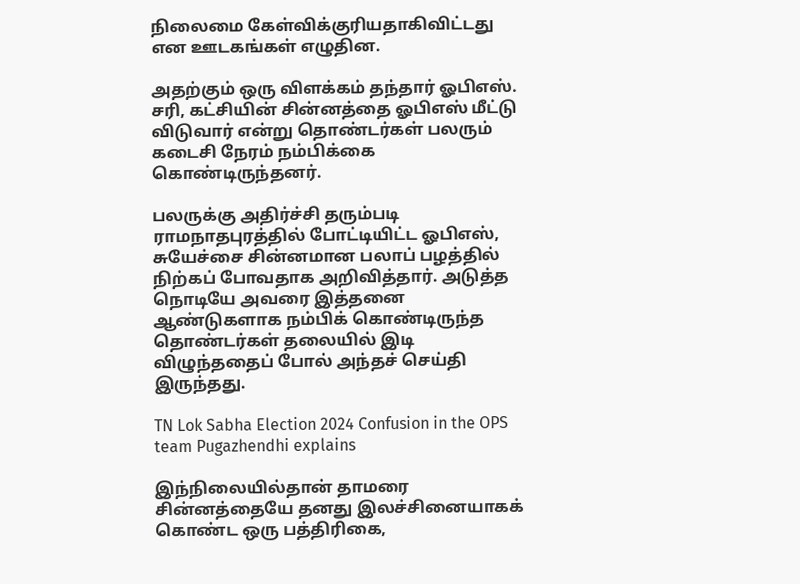நிலைமை கேள்விக்குரியதாகிவிட்டது என ஊடகங்கள் எழுதின.

அதற்கும் ஒரு விளக்கம் தந்தார் ஓபிஎஸ். சரி, கட்சியின் சின்னத்தை ஓபிஎஸ் மீட்டு விடுவார் என்று தொண்டர்கள் பலரும் கடைசி நேரம் நம்பிக்கை கொண்டிருந்தனர்.

பலருக்கு அதிர்ச்சி தரும்படி ராமநாதபுரத்தில் போட்டியிட்ட ஓபிஎஸ், சுயேச்சை சின்னமான பலாப் பழத்தில் நிற்கப் போவதாக அறிவித்தார். அடுத்த நொடியே அவரை இத்தனை ஆண்டுகளாக நம்பிக் கொண்டிருந்த தொண்டர்கள் தலையில் இடி விழுந்ததைப் போல் அந்தச் செய்தி இருந்தது.

TN Lok Sabha Election 2024 Confusion in the OPS team Pugazhendhi explains

இந்நிலையில்தான் தாமரை சின்னத்தையே தனது இலச்சினையாகக் கொண்ட ஒரு பத்திரிகை,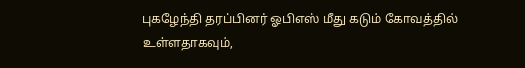புகழேந்தி தரப்பினர் ஓபிஎஸ் மீது கடும் கோவத்தில் உள்ளதாகவும்,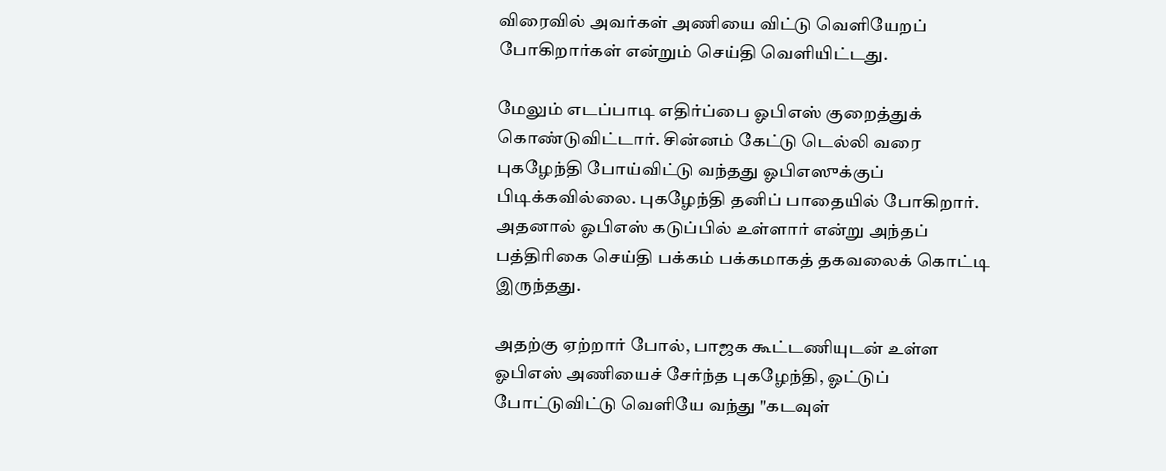விரைவில் அவர்கள் அணியை விட்டு வெளியேறப் போகிறார்கள் என்றும் செய்தி வெளியிட்டது.

மேலும் எடப்பாடி எதிர்ப்பை ஓபிஎஸ் குறைத்துக் கொண்டுவிட்டார். சின்னம் கேட்டு டெல்லி வரை புகழேந்தி போய்விட்டு வந்தது ஓபிஎஸுக்குப் பிடிக்கவில்லை. புகழேந்தி தனிப் பாதையில் போகிறார். அதனால் ஓபிஎஸ் கடுப்பில் உள்ளார் என்று அந்தப் பத்திரிகை செய்தி பக்கம் பக்கமாகத் தகவலைக் கொட்டி இருந்தது.

அதற்கு ஏற்றார் போல், பாஜக கூட்டணியுடன் உள்ள ஓபிஎஸ் அணியைச் சேர்ந்த புகழேந்தி, ஓட்டுப் போட்டுவிட்டு வெளியே வந்து "கடவுள்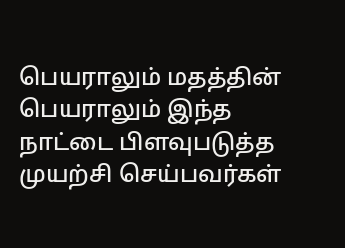பெயராலும் மதத்தின் பெயராலும் இந்த நாட்டை பிளவுபடுத்த முயற்சி செய்பவர்கள்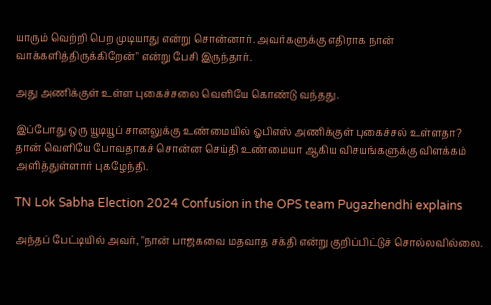யாரும் வெற்றி பெற முடியாது என்று சொன்னார். அவர்களுக்கு எதிராக நான் வாக்களித்திருக்கிறேன்" என்று பேசி இருந்தார்.

அது அணிக்குள் உள்ள புகைச்சலை வெளியே கொண்டு வந்தது.

இப்போது ஒரு யூடியூப் சானலுக்கு உண்மையில் ஓபிஎஸ் அணிக்குள் புகைச்சல் உள்ளதா? தான் வெளியே போவதாகச் சொன்ன செய்தி உண்மையா ஆகிய விசயங்களுக்கு விளக்கம் அளித்துள்ளார் புகழேந்தி.

TN Lok Sabha Election 2024 Confusion in the OPS team Pugazhendhi explains

அந்தப் பேட்டியில் அவர், "நான் பாஜகவை மதவாத சக்தி என்று குறிப்பிட்டுச் சொல்லவில்லை.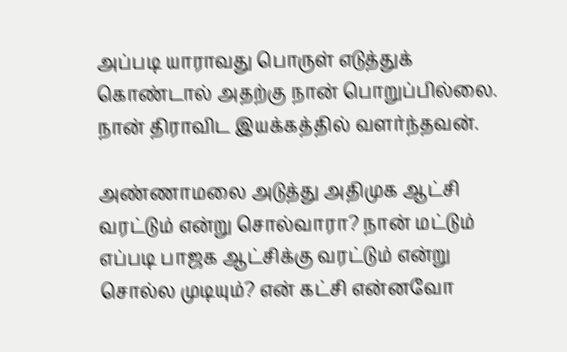அப்படி யாராவது பொருள் எடுத்துக் கொண்டால் அதற்கு நான் பொறுப்பில்லை. நான் திராவிட இயக்கத்தில் வளர்ந்தவன்.

அண்ணாமலை அடுத்து அதிமுக ஆட்சி வரட்டும் என்று சொல்வாரா? நான் மட்டும் எப்படி பாஜக ஆட்சிக்கு வரட்டும் என்று சொல்ல முடியும்? என் கட்சி என்னவோ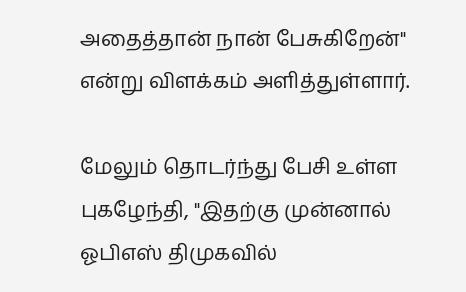அதைத்தான் நான் பேசுகிறேன்" என்று விளக்கம் அளித்துள்ளார்.

மேலும் தொடர்ந்து பேசி உள்ள புகழேந்தி, "இதற்கு முன்னால் ஓபிஎஸ் திமுகவில்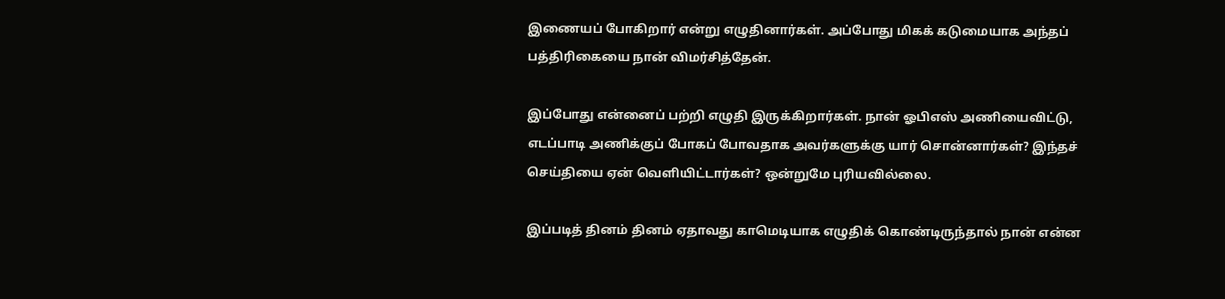இணையப் போகிறார் என்று எழுதினார்கள். அப்போது மிகக் கடுமையாக அந்தப் பத்திரிகையை நான் விமர்சித்தேன்.

இப்போது என்னைப் பற்றி எழுதி இருக்கிறார்கள். நான் ஓபிஎஸ் அணியைவிட்டு, எடப்பாடி அணிக்குப் போகப் போவதாக அவர்களுக்கு யார் சொன்னார்கள்? இந்தச் செய்தியை ஏன் வெளியிட்டார்கள்? ஒன்றுமே புரியவில்லை.

இப்படித் தினம் தினம் ஏதாவது காமெடியாக எழுதிக் கொண்டிருந்தால் நான் என்ன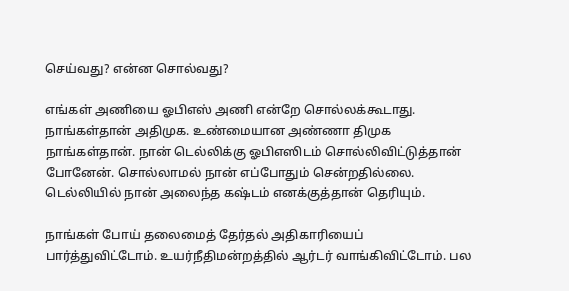செய்வது? என்ன சொல்வது?

எங்கள் அணியை ஓபிஎஸ் அணி என்றே சொல்லக்கூடாது. நாங்கள்தான் அதிமுக. உண்மையான அண்ணா திமுக நாங்கள்தான். நான் டெல்லிக்கு ஓபிஎஸிடம் சொல்லிவிட்டுத்தான் போனேன். சொல்லாமல் நான் எப்போதும் சென்றதில்லை. டெல்லியில் நான் அலைந்த கஷ்டம் எனக்குத்தான் தெரியும்.

நாங்கள் போய் தலைமைத் தேர்தல் அதிகாரியைப் பார்த்துவிட்டோம். உயர்நீதிமன்றத்தில் ஆர்டர் வாங்கிவிட்டோம். பல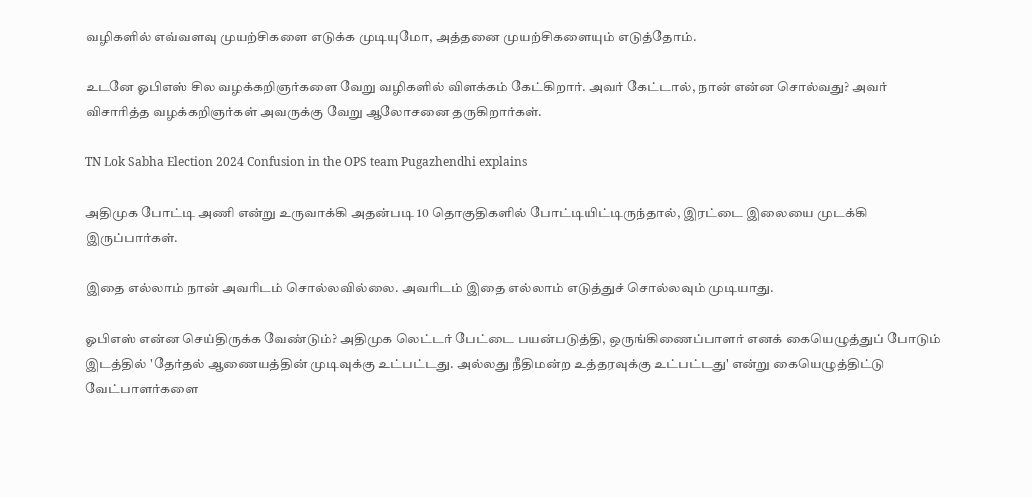வழிகளில் எவ்வளவு முயற்சிகளை எடுக்க முடியுமோ, அத்தனை முயற்சிகளையும் எடுத்தோம்.

உடனே ஓபிஎஸ் சில வழக்கறிஞர்களை வேறு வழிகளில் விளக்கம் கேட்கிறார். அவர் கேட்டால், நான் என்ன சொல்வது? அவர் விசாரித்த வழக்கறிஞர்கள் அவருக்கு வேறு ஆலோசனை தருகிறார்கள்.

TN Lok Sabha Election 2024 Confusion in the OPS team Pugazhendhi explains

அதிமுக போட்டி அணி என்று உருவாக்கி அதன்படி 10 தொகுதிகளில் போட்டியிட்டிருந்தால், இரட்டை இலையை முடக்கி இருப்பார்கள்.

இதை எல்லாம் நான் அவரிடம் சொல்லவில்லை. அவரிடம் இதை எல்லாம் எடுத்துச் சொல்லவும் முடியாது.

ஓபிஎஸ் என்ன செய்திருக்க வேண்டும்? அதிமுக லெட்டர் பேட்டை பயன்படுத்தி, ஒருங்கிணைப்பாளர் எனக் கையெழுத்துப் போடும் இடத்தில் 'தேர்தல் ஆணையத்தின் முடிவுக்கு உட்பட்டது. அல்லது நீதிமன்ற உத்தரவுக்கு உட்பட்டது' என்று கையெழுத்திட்டு வேட்பாளர்களை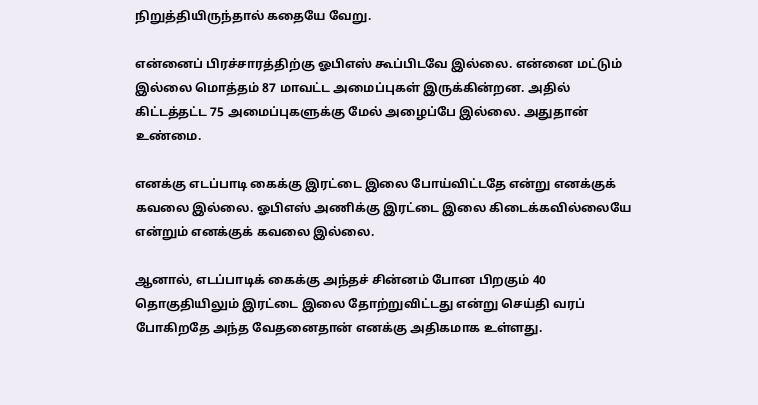நிறுத்தியிருந்தால் கதையே வேறு.

என்னைப் பிரச்சாரத்திற்கு ஓபிஎஸ் கூப்பிடவே இல்லை. என்னை மட்டும் இல்லை மொத்தம் 87 மாவட்ட அமைப்புகள் இருக்கின்றன. அதில் கிட்டத்தட்ட 75 அமைப்புகளுக்கு மேல் அழைப்பே இல்லை. அதுதான் உண்மை.

எனக்கு எடப்பாடி கைக்கு இரட்டை இலை போய்விட்டதே என்று எனக்குக் கவலை இல்லை. ஓபிஎஸ் அணிக்கு இரட்டை இலை கிடைக்கவில்லையே என்றும் எனக்குக் கவலை இல்லை.

ஆனால், எடப்பாடிக் கைக்கு அந்தச் சின்னம் போன பிறகும் 40 தொகுதியிலும் இரட்டை இலை தோற்றுவிட்டது என்று செய்தி வரப் போகிறதே அந்த வேதனைதான் எனக்கு அதிகமாக உள்ளது.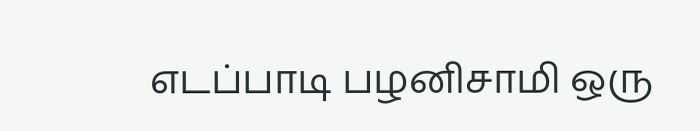எடப்பாடி பழனிசாமி ஒரு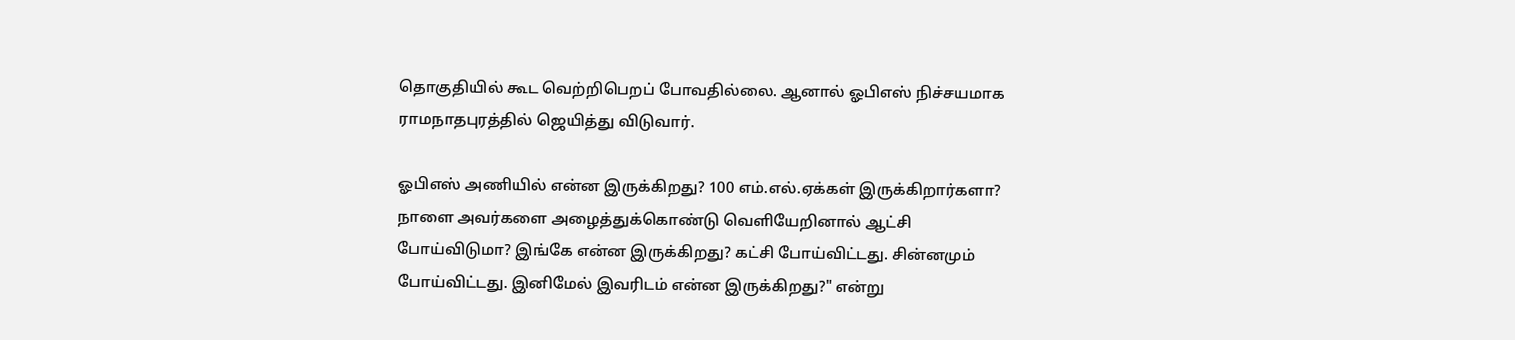தொகுதியில் கூட வெற்றிபெறப் போவதில்லை. ஆனால் ஓபிஎஸ் நிச்சயமாக ராமநாதபுரத்தில் ஜெயித்து விடுவார்.

ஓபிஎஸ் அணியில் என்ன இருக்கிறது? 100 எம்.எல்.ஏக்கள் இருக்கிறார்களா? நாளை அவர்களை அழைத்துக்கொண்டு வெளியேறினால் ஆட்சி போய்விடுமா? இங்கே என்ன இருக்கிறது? கட்சி போய்விட்டது. சின்னமும் போய்விட்டது. இனிமேல் இவரிடம் என்ன இருக்கிறது?" என்று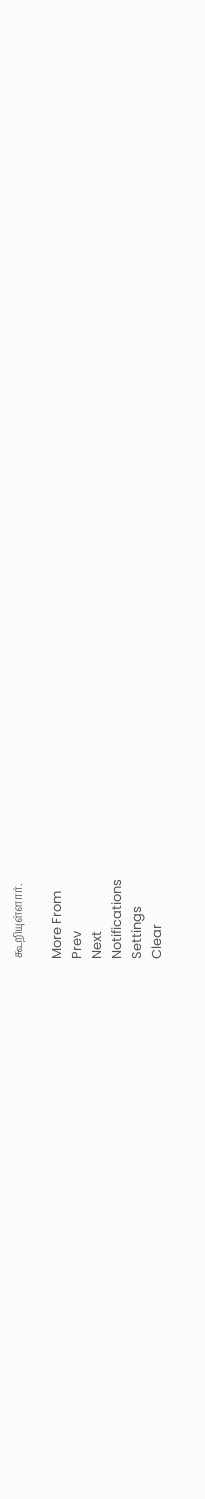கூறியுள்ளார்.

More From
Prev
Next
Notifications
Settings
Clear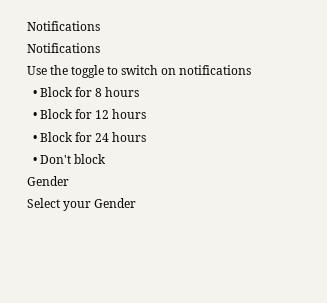Notifications
Notifications
Use the toggle to switch on notifications
  • Block for 8 hours
  • Block for 12 hours
  • Block for 24 hours
  • Don't block
Gender
Select your Gender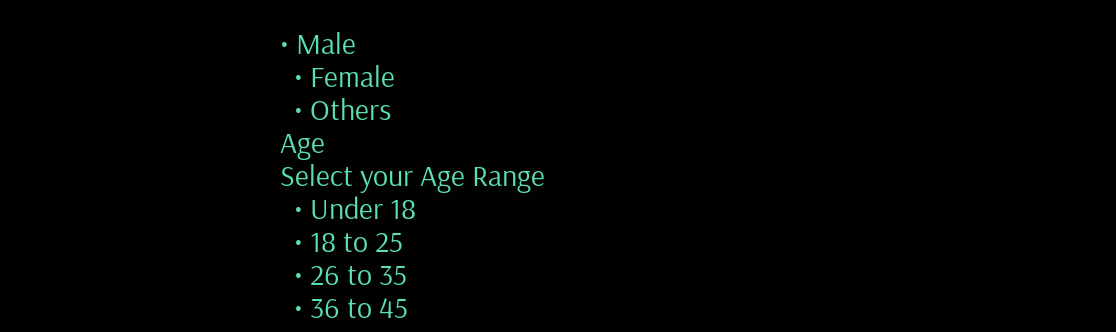• Male
  • Female
  • Others
Age
Select your Age Range
  • Under 18
  • 18 to 25
  • 26 to 35
  • 36 to 45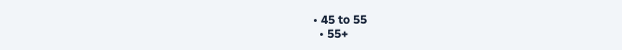• 45 to 55
  • 55+